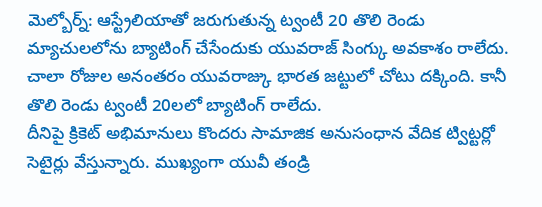మెల్బోర్న్: ఆస్ట్రేలియాతో జరుగుతున్న ట్వంటీ 20 తొలి రెండు మ్యాచులలోను బ్యాటింగ్ చేసేందుకు యువరాజ్ సింగ్కు అవకాశం రాలేదు. చాలా రోజుల అనంతరం యువరాజ్కు భారత జట్టులో చోటు దక్కింది. కానీ తొలి రెండు ట్వంటీ 20లలో బ్యాటింగ్ రాలేదు.
దీనిపై క్రికెట్ అభిమానులు కొందరు సామాజిక అనుసంధాన వేదిక ట్విట్టర్లో సెటైర్లు వేస్తున్నారు. ముఖ్యంగా యువీ తండ్రి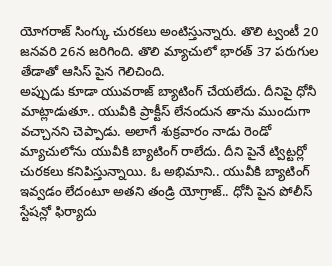యోగరాజ్ సింగ్కు చురకలు అంటిస్తున్నారు. తొలి ట్వంటీ 20 జనవరి 26న జరిగింది. తొలి మ్యాచులో భారత్ 37 పరుగుల తేడాతో ఆసిస్ పైన గెలిచింది.
అప్పుడు కూడా యువరాజ్ బ్యాటింగ్ చేయలేదు. దీనిపై ధోనీ మాట్లాడుతూ.. యువీకి ప్రాక్టీస్ లేనందున తాను ముందుగా వచ్చానని చెప్పాడు. అలాగే శుక్రవారం నాడు రెండో మ్యాచులోను యువీకి బ్యాటింగ్ రాలేదు. దీని పైనే ట్విట్టర్లో చురకలు కనిపిస్తున్నాయి. ఓ అభిమాని.. యువీకి బ్యాటింగ్ ఇవ్వడం లేదంటూ అతని తండ్రి యోగ్రాజ్.. ధోనీ పైన పోలీస్ స్టేషన్లో ఫిర్యాదు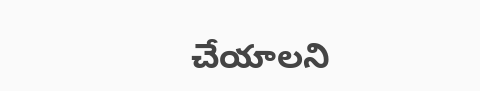చేయాలని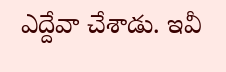ఎద్దేవా చేశాడు. ఇవీ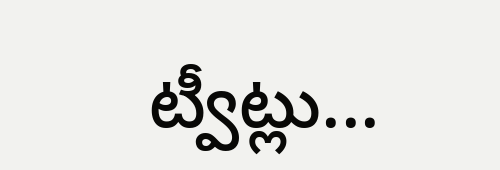ట్వీట్లు...